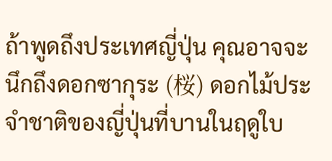ถ้าพูดถึงประเทศญี่ปุ่น คุณอาจจะนึกถึงดอกซากุระ (桜) ดอกไม้ประจำชาติของญี่ปุ่นที่บานในฤดูใบ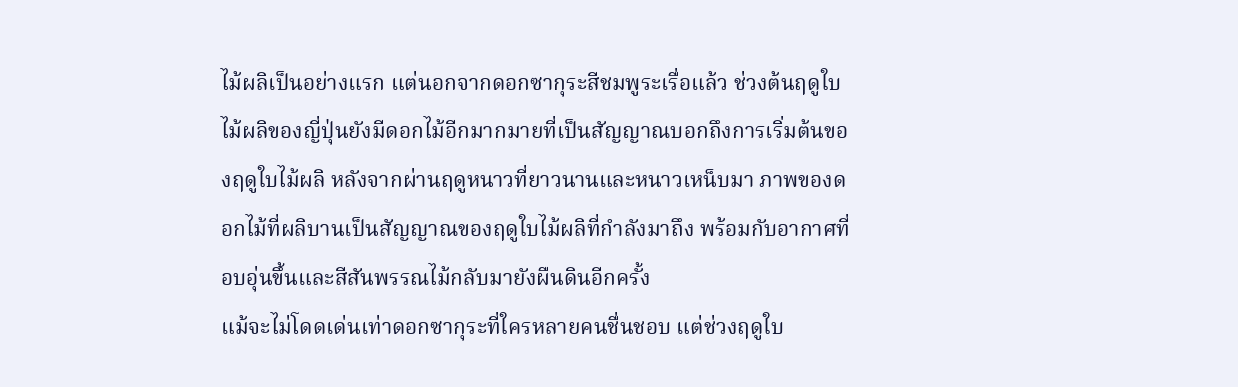ไม้ผลิเป็นอย่างแรก แต่นอกจากดอกซากุระสีชมพูระเรื่อแล้ว ช่วงต้นฤดูใบไม้ผลิของญี่ปุ่นยังมีดอกไม้อีกมากมายที่เป็นสัญญาณบอกถึงการเริ่มต้นของฤดูใบไม้ผลิ หลังจากผ่านฤดูหนาวที่ยาวนานและหนาวเหน็บมา ภาพของดอกไม้ที่ผลิบานเป็นสัญญาณของฤดูใบไม้ผลิที่กำลังมาถึง พร้อมกับอากาศที่อบอุ่นขึ้นและสีสันพรรณไม้กลับมายังผืนดินอีกครั้ง
แม้จะไม่โดดเด่นเท่าดอกซากุระที่ใครหลายคนชื่นชอบ แต่ช่วงฤดูใบ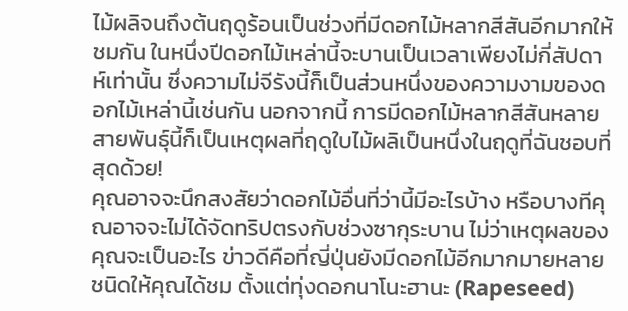ไม้ผลิจนถึงต้นฤดูร้อนเป็นช่วงที่มีดอกไม้หลากสีสันอีกมากให้ชมกัน ในหนึ่งปีดอกไม้เหล่านี้จะบานเป็นเวลาเพียงไม่กี่สัปดาห์เท่านั้น ซึ่งความไม่จีรังนี้ก็เป็นส่วนหนึ่งของความงามของดอกไม้เหล่านี้เช่นกัน นอกจากนี้ การมีดอกไม้หลากสีสันหลายสายพันธุ์นี้ก็เป็นเหตุผลที่ฤดูใบไม้ผลิเป็นหนึ่งในฤดูที่ฉันชอบที่สุดด้วย!
คุณอาจจะนึกสงสัยว่าดอกไม้อื่นที่ว่านี้มีอะไรบ้าง หรือบางทีคุณอาจจะไม่ได้จัดทริปตรงกับช่วงซากุระบาน ไม่ว่าเหตุผลของคุณจะเป็นอะไร ข่าวดีคือที่ญี่ปุ่นยังมีดอกไม้อีกมากมายหลายชนิดให้คุณได้ชม ตั้งแต่ทุ่งดอกนาโนะฮานะ (Rapeseed)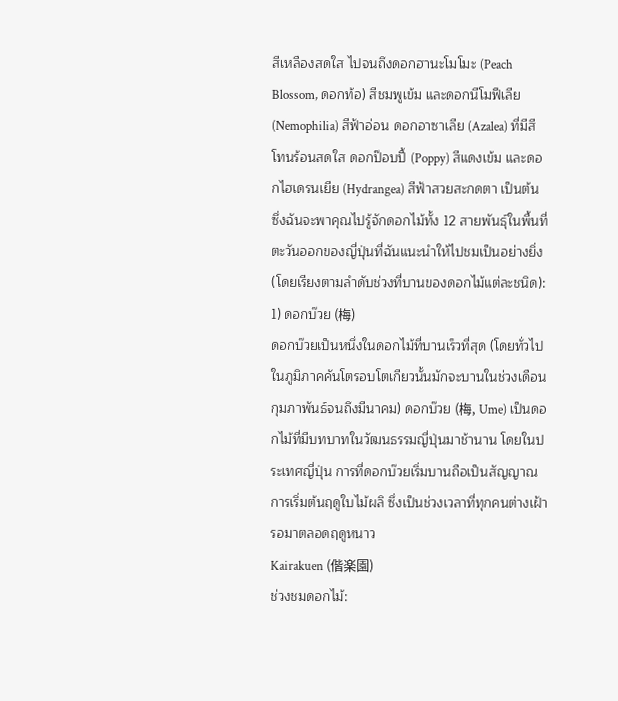สีเหลืองสดใส ไปจนถึงดอกฮานะโมโมะ (Peach Blossom, ดอกท้อ) สีชมพูเข้ม และดอกนีโมฟีเลีย (Nemophilia) สีฟ้าอ่อน ดอกอาซาเลีย (Azalea) ที่มีสีโทนร้อนสดใส ดอกป๊อบปี้ (Poppy) สีแดงเข้ม และดอกไฮเดรนเยีย (Hydrangea) สีฟ้าสวยสะกดตา เป็นต้น ซึ่งฉันจะพาคุณไปรู้จักดอกไม้ทั้ง 12 สายพันธุ์ในพื้นที่ตะวันออกของญี่ปุ่นที่ฉันแนะนำให้ไปชมเป็นอย่างยิ่ง (โดยเรียงตามลำดับช่วงที่บานของดอกไม้แต่ละชนิด):
1) ดอกบ๊วย (梅)
ดอกบ๊วยเป็นหนึ่งในดอกไม้ที่บานเร็วที่สุด (โดยทั่วไปในภูมิภาคคันโตรอบโตเกียวนั้นมักจะบานในช่วงเดือนกุมภาพันธ์จนถึงมีนาคม) ดอกบ๊วย (梅, Ume) เป็นดอกไม้ที่มีบทบาทในวัฒนธรรมญี่ปุ่นมาช้านาน โดยในประเทศญี่ปุ่น การที่ดอกบ๊วยเริ่มบานถือเป็นสัญญาณการเริ่มต้นฤดูใบไม้ผลิ ซึ่งเป็นช่วงเวลาที่ทุกคนต่างเฝ้ารอมาตลอดฤดูหนาว
Kairakuen (偕楽園)
ช่วงชมดอกไม้: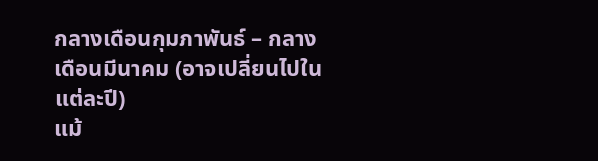กลางเดือนกุมภาพันธ์ – กลางเดือนมีนาคม (อาจเปลี่ยนไปในแต่ละปี)
แม้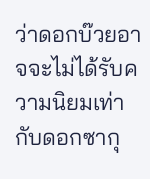ว่าดอกบ๊วยอาจจะไม่ได้รับความนิยมเท่ากับดอกซากุ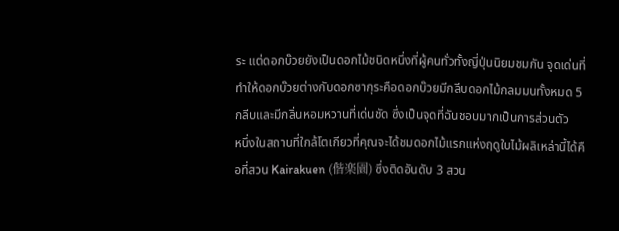ระ แต่ดอกบ๊วยยังเป็นดอกไม้ชนิดหนึ่งที่ผู้คนทั่วทั้งญี่ปุ่นนิยมชมกัน จุดเด่นที่ทำให้ดอกบ๊วยต่างกับดอกซากุระคือดอกบ๊วยมีกลีบดอกไม้กลมมนทั้งหมด 5 กลีบและมีกลิ่นหอมหวานที่เด่นชัด ซึ่งเป็นจุดที่ฉันชอบมากเป็นการส่วนตัว
หนึ่งในสถานที่ใกล้โตเกียวที่คุณจะได้ชมดอกไม้แรกแห่งฤดูใบไม้ผลิเหล่านี้ได้คือที่สวน Kairakuen (偕楽園) ซึ่งติดอันดับ 3 สวน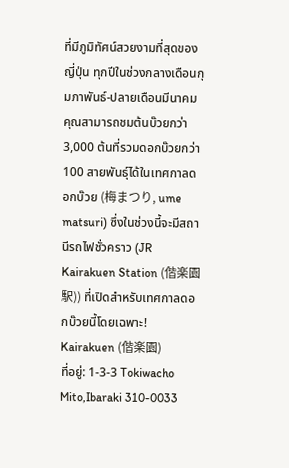ที่มีภูมิทัศน์สวยงามที่สุดของญี่ปุ่น ทุกปีในช่วงกลางเดือนกุมภาพันธ์-ปลายเดือนมีนาคม คุณสามารถชมต้นบ๊วยกว่า 3,000 ต้นที่รวมดอกบ๊วยกว่า 100 สายพันธุ์ได้ในเทศกาลดอกบ๊วย (梅まつり, ume matsuri) ซึ่งในช่วงนี้จะมีสถานีรถไฟชั่วคราว (JR Kairakuen Station (偕楽園駅)) ที่เปิดสำหรับเทศกาลดอกบ๊วยนี้โดยเฉพาะ!
Kairakuen (偕楽園)
ที่อยู่: 1-3-3 Tokiwacho Mito,Ibaraki 310-0033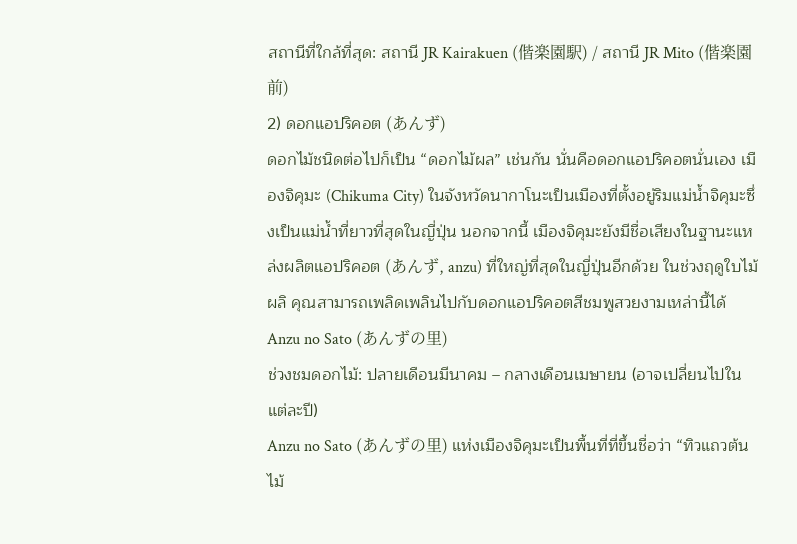สถานีที่ใกล้ที่สุด: สถานี JR Kairakuen (偕楽園駅) / สถานี JR Mito (偕楽園前)
2) ดอกแอปริคอต (あんず)
ดอกไม้ชนิดต่อไปก็เป็น “ดอกไม้ผล” เช่นกัน นั่นคือดอกแอปริคอตนั่นเอง เมืองจิคุมะ (Chikuma City) ในจังหวัดนากาโนะเป็นเมืองที่ตั้งอยู่ริมแม่น้ำจิคุมะซึ่งเป็นแม่น้ำที่ยาวที่สุดในญี่ปุ่น นอกจากนี้ เมืองจิคุมะยังมีชื่อเสียงในฐานะแหล่งผลิตแอปริคอต (あんず, anzu) ที่ใหญ่ที่สุดในญี่ปุ่นอีกด้วย ในช่วงฤดูใบไม้ผลิ คุณสามารถเพลิดเพลินไปกับดอกแอปริคอตสีชมพูสวยงามเหล่านี้ได้
Anzu no Sato (あんずの里)
ช่วงชมดอกไม้: ปลายเดือนมีนาคม – กลางเดือนเมษายน (อาจเปลี่ยนไปในแต่ละปี)
Anzu no Sato (あんずの里) แห่งเมืองจิคุมะเป็นพื้นที่ที่ขึ้นชื่อว่า “ทิวแถวต้นไม้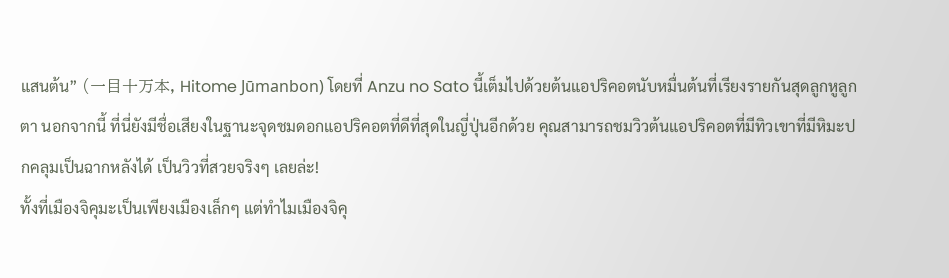แสนต้น” (一目十万本, Hitome Jūmanbon) โดยที่ Anzu no Sato นี้เต็มไปด้วยต้นแอปริคอตนับหมื่นต้นที่เรียงรายกันสุดลูกหูลูกตา นอกจากนี้ ที่นี่ยังมีชื่อเสียงในฐานะจุดชมดอกแอปริคอตที่ดีที่สุดในญี่ปุ่นอีกด้วย คุณสามารถชมวิวต้นแอปริคอตที่มีทิวเขาที่มีหิมะปกคลุมเป็นฉากหลังได้ เป็นวิวที่สวยจริงๆ เลยล่ะ!
ทั้งที่เมืองจิคุมะเป็นเพียงเมืองเล็กๆ แต่ทำไมเมืองจิคุ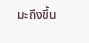มะถึงขึ้น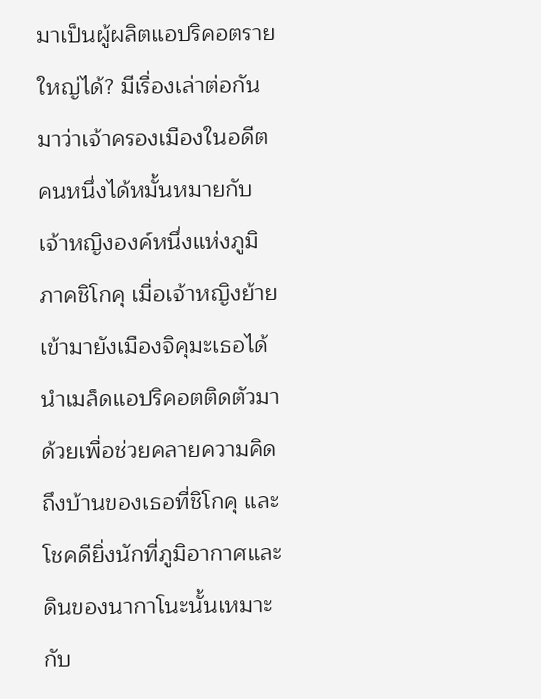มาเป็นผู้ผลิตแอปริคอตรายใหญ่ได้? มีเรื่องเล่าต่อกันมาว่าเจ้าครองเมืองในอดีตคนหนึ่งได้หมั้นหมายกับเจ้าหญิงองค์หนึ่งแห่งภูมิภาคชิโกคุ เมื่อเจ้าหญิงย้ายเข้ามายังเมืองจิคุมะเธอได้นำเมล็ดแอปริคอตติดตัวมาด้วยเพื่อช่วยคลายความคิดถึงบ้านของเธอที่ชิโกคุ และโชคดียิ่งนักที่ภูมิอากาศและดินของนากาโนะนั้นเหมาะกับ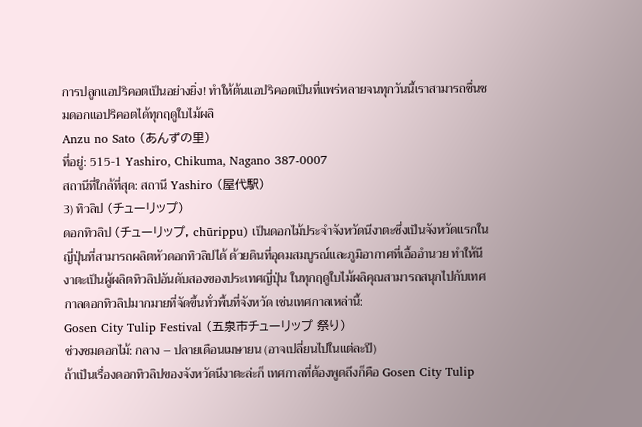การปลูกแอปริคอตเป็นอย่างยิ่ง! ทำให้ต้นแอปริคอตเป็นที่แพร่หลายจนทุกวันนี้เราสามารถชื่นชมดอกแอปริคอตได้ทุกฤดูใบไม้ผลิ
Anzu no Sato (あんずの里)
ที่อยู่: 515-1 Yashiro, Chikuma, Nagano 387-0007
สถานีที่ใกล้ที่สุด: สถานี Yashiro (屋代駅)
3) ทิวลิป (チューリップ)
ดอกทิวลิป (チューリップ, chūrippu) เป็นดอกไม้ประจำจังหวัดนีงาตะซึ่งเป็นจังหวัดแรกในญี่ปุ่นที่สามารถผลิตหัวดอกทิวลิปได้ ด้วยดินที่อุดมสมบูรณ์และภูมิอากาศที่เอื้ออำนวย ทำให้นีงาตะเป็นผู้ผลิตทิวลิปอันดับสองของประเทศญี่ปุ่น ในทุกฤดูใบไม้ผลิคุณสามารถสนุกไปกับเทศกาลดอกทิวลิปมากมายที่จัดขึ้นทั่วพื้นที่จังหวัด เช่นเทศกาลเหล่านี้:
Gosen City Tulip Festival (五泉市チューリップ 祭り)
ช่วงชมดอกไม้: กลาง – ปลายเดือนเมษายน (อาจเปลี่ยนไปในแต่ละปี)
ถ้าเป็นเรื่องดอกทิวลิปของจังหวัดนีงาตะล่ะก็ เทศกาลที่ต้องพูดถึงก็คือ Gosen City Tulip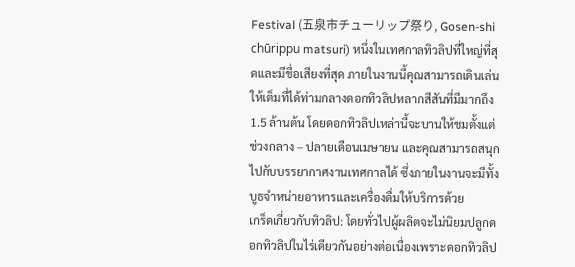Festival (五泉市チューリップ祭り, Gosen-shi chūrippu matsuri) หนึ่งในเทศกาลทิวลิปที่ใหญ่ที่สุดและมีชื่อเสียงที่สุด ภายในงานนี้คุณสามารถเดินเล่นให้เต็มที่ได้ท่ามกลางดอกทิวลิปหลากสีสันที่มีมากถึง 1.5 ล้านต้น โดยดอกทิวลิปเหล่านี้จะบานให้ชมตั้งแต่ช่วงกลาง – ปลายเดือนเมษายน และคุณสามารถสนุกไปกับบรรยากาศงานเทศกาลได้ ซึ่งภายในงานจะมีทั้งบูธจำหน่ายอาหารและเครื่องดื่มให้บริการด้วย
เกร็ดเกี่ยวกับทิวลิป: โดยทั่วไปผู้ผลิตจะไม่นิยมปลูกดอกทิวลิปในไร่เดียวกันอย่างต่อเนื่องเพราะดอกทิวลิป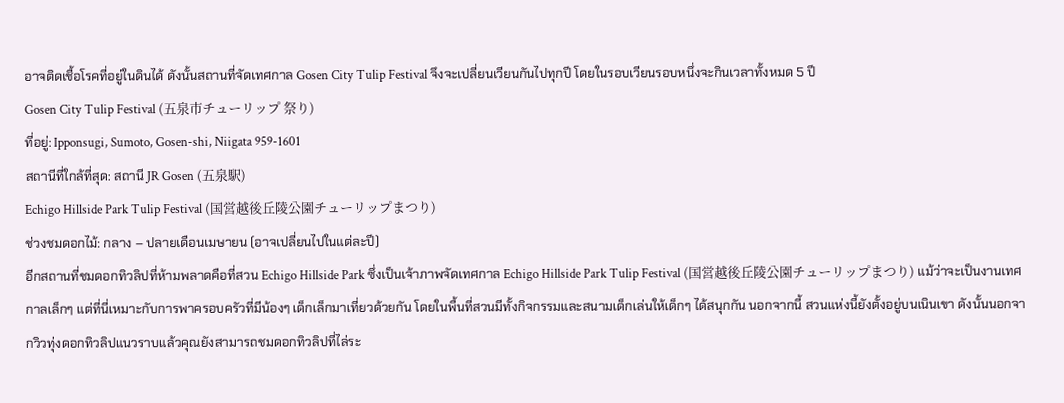อาจติดเชื้อโรคที่อยู่ในดินได้ ดังนั้นสถานที่จัดเทศกาล Gosen City Tulip Festival จึงจะเปลี่ยนเวียนกันไปทุกปี โดยในรอบเวียนรอบหนึ่งจะกินเวลาทั้งหมด 5 ปี
Gosen City Tulip Festival (五泉市チューリップ 祭り)
ที่อยู่: Ipponsugi, Sumoto, Gosen-shi, Niigata 959-1601
สถานีที่ใกล้ที่สุด: สถานี JR Gosen (五泉駅)
Echigo Hillside Park Tulip Festival (国営越後丘陵公園チューリップまつり)
ช่วงชมดอกไม้: กลาง – ปลายเดือนเมษายน (อาจเปลี่ยนไปในแต่ละปี)
อีกสถานที่ชมดอกทิวลิปที่ห้ามพลาดคือที่สวน Echigo Hillside Park ซึ่งเป็นเจ้าภาพจัดเทศกาล Echigo Hillside Park Tulip Festival (国営越後丘陵公園チューリップまつり) แม้ว่าจะเป็นงานเทศกาลเล็กๆ แต่ที่นี่เหมาะกับการพาครอบครัวที่มีน้องๆ เด็กเล็กมาเที่ยวด้วยกัน โดยในพื้นที่สวนมีทั้งกิจกรรมและสนามเด็กเล่นให้เด็กๆ ได้สนุกกัน นอกจากนี้ สวนแห่งนี้ยังตั้งอยู่บนเนินเขา ดังนั้นนอกจากวิวทุ่งดอกทิวลิปแนวราบแล้วคุณยังสามารถชมดอกทิวลิปที่ไล่ระ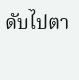ดับไปตา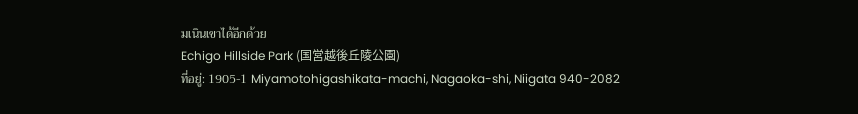มเนินเขาได้อีกด้วย
Echigo Hillside Park (国営越後丘陵公園)
ที่อยู่: 1905-1 Miyamotohigashikata-machi, Nagaoka-shi, Niigata 940-2082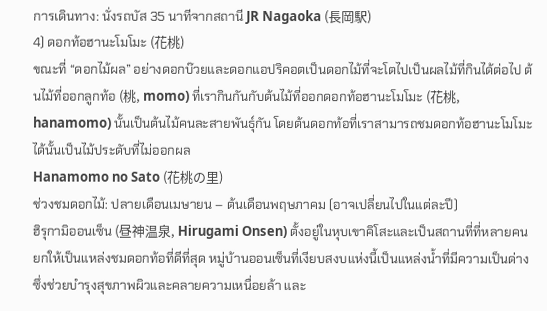การเดินทาง: นั่งรถบัส 35 นาทีจากสถานี JR Nagaoka (長岡駅)
4) ดอกท้อฮานะโมโมะ (花桃)
ขณะที่ “ดอกไม้ผล” อย่างดอกบ๊วยและดอกแอปริคอตเป็นดอกไม้ที่จะโตไปเป็นผลไม้ที่กินได้ต่อไป ต้นไม้ที่ออกลูกท้อ (桃, momo) ที่เรากินกันกับต้นไม้ที่ออกดอกท้อฮานะโมโมะ (花桃, hanamomo) นั้นเป็นต้นไม้คนละสายพันธุ์กัน โดยต้นดอกท้อที่เราสามารถชมดอกท้อฮานะโมโมะได้นั้นเป็นไม้ประดับที่ไม่ออกผล
Hanamomo no Sato (花桃の里)
ช่วงชมดอกไม้: ปลายเดือนเมษายน – ต้นเดือนพฤษภาคม (อาจเปลี่ยนไปในแต่ละปี)
ฮิรุกามิออนเซ็น (昼神温泉, Hirugami Onsen) ตั้งอยู่ในหุบเขาคิโสะและเป็นสถานที่ที่หลายคนยกให้เป็นแหล่งชมดอกท้อที่ดีที่สุด หมู่บ้านออนเซ็นที่เงียบสงบแห่งนี้เป็นแหล่งน้ำที่มีความเป็นด่างซึ่งช่วยบำรุงสุขภาพผิวและคลายความเหนื่อยล้า และ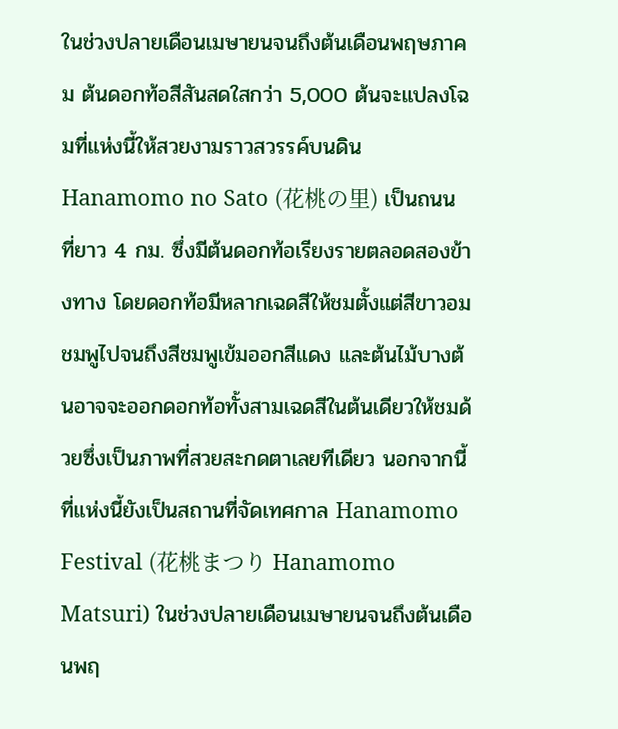ในช่วงปลายเดือนเมษายนจนถึงต้นเดือนพฤษภาคม ต้นดอกท้อสีสันสดใสกว่า 5,000 ต้นจะแปลงโฉมที่แห่งนี้ให้สวยงามราวสวรรค์บนดิน
Hanamomo no Sato (花桃の里) เป็นถนนที่ยาว 4 กม. ซึ่งมีต้นดอกท้อเรียงรายตลอดสองข้างทาง โดยดอกท้อมีหลากเฉดสีให้ชมตั้งแต่สีขาวอมชมพูไปจนถึงสีชมพูเข้มออกสีแดง และต้นไม้บางต้นอาจจะออกดอกท้อทั้งสามเฉดสีในต้นเดียวให้ชมด้วยซึ่งเป็นภาพที่สวยสะกดตาเลยทีเดียว นอกจากนี้ ที่แห่งนี้ยังเป็นสถานที่จัดเทศกาล Hanamomo Festival (花桃まつり Hanamomo Matsuri) ในช่วงปลายเดือนเมษายนจนถึงต้นเดือนพฤ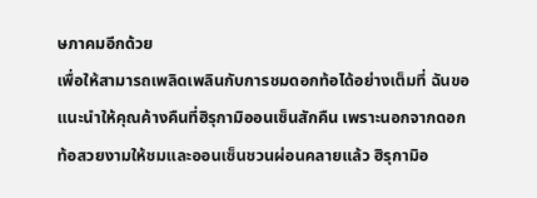ษภาคมอีกด้วย
เพื่อให้สามารถเพลิดเพลินกับการชมดอกท้อได้อย่างเต็มที่ ฉันขอแนะนำให้คุณค้างคืนที่ฮิรุกามิออนเซ็นสักคืน เพราะนอกจากดอกท้อสวยงามให้ชมและออนเซ็นชวนผ่อนคลายแล้ว ฮิรุกามิอ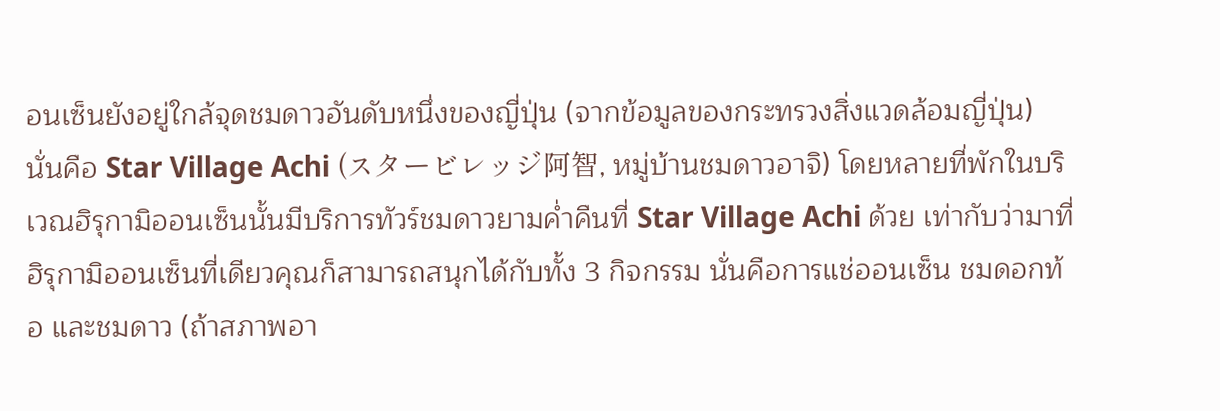อนเซ็นยังอยู่ใกล้จุดชมดาวอันดับหนึ่งของญี่ปุ่น (จากข้อมูลของกระทรวงสิ่งแวดล้อมญี่ปุ่น) นั่นคือ Star Village Achi (スタービレッジ阿智, หมู่บ้านชมดาวอาจิ) โดยหลายที่พักในบริเวณฮิรุกามิออนเซ็นนั้นมีบริการทัวร์ชมดาวยามค่ำคืนที่ Star Village Achi ด้วย เท่ากับว่ามาที่ฮิรุกามิออนเซ็นที่เดียวคุณก็สามารถสนุกได้กับทั้ง 3 กิจกรรม นั่นคือการแช่ออนเซ็น ชมดอกท้อ และชมดาว (ถ้าสภาพอา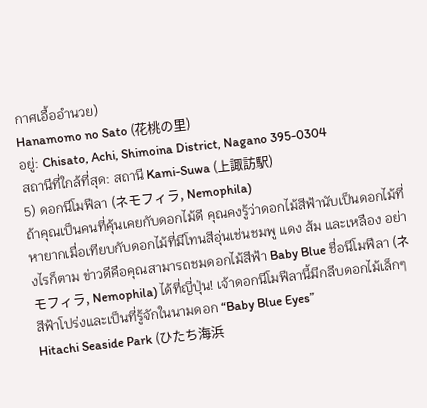กาศเอื้ออำนวย)
Hanamomo no Sato (花桃の里)
อยู่: Chisato, Achi, Shimoina District, Nagano 395-0304
สถานีที่ใกล้ที่สุด: สถานี Kami-Suwa (上諏訪駅)
5) ดอกนีโมฟีลา (ネモフィラ, Nemophila)
ถ้าคุณเป็นคนที่คุ้นเคยกับดอกไม้ดี คุณคงรู้ว่าดอกไม้สีฟ้านับเป็นดอกไม้ที่หายากเมื่อเทียบกับดอกไม้ที่มีโทนสีอุ่นเช่นชมพู แดง ส้ม และเหลือง อย่างไรก็ตาม ข่าวดีคือคุณสามารถชมดอกไม้สีฟ้า Baby Blue ชื่อนีโมฟีลา (ネモフィラ, Nemophila) ได้ที่ญี่ปุ่น! เจ้าดอกนีโมฟีลานี้มีกลีบดอกไม้เล็กๆ สีฟ้าโปร่งและเป็นที่รู้จักในนามดอก “Baby Blue Eyes”
Hitachi Seaside Park (ひたち海浜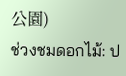公園)
ช่วงชมดอกไม้: ป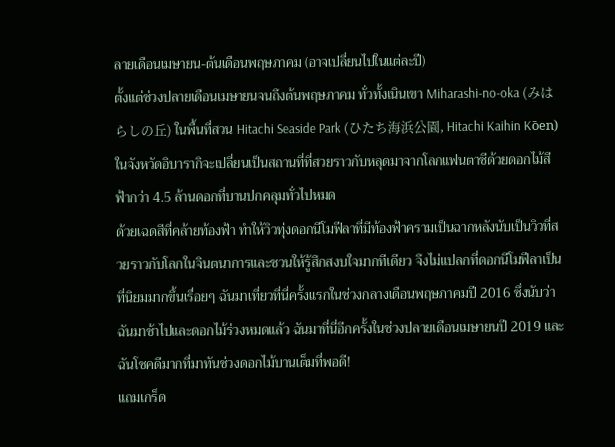ลายเดือนเมษายน-ต้นเดือนพฤษภาคม (อาจเปลี่ยนไปในแต่ละปี)
ตั้งแต่ช่วงปลายเดือนเมษายนจนถึงต้นพฤษภาคม ทั่วทั้งเนินเขา Miharashi-no-oka (みはらしの丘) ในพื้นที่สวน Hitachi Seaside Park (ひたち海浜公園, Hitachi Kaihin Kо̄en) ในจังหวัดอิบารากิจะเปลี่ยนเป็นสถานที่ที่สวยราวกับหลุดมาจากโลกแฟนตาซีด้วยดอกไม้สีฟ้ากว่า 4.5 ล้านดอกที่บานปกคลุมทั่วไปหมด
ด้วยเฉดสีที่คล้ายท้องฟ้า ทำให้วิวทุ่งดอกนีโมฟีลาที่มีท้องฟ้าครามเป็นฉากหลังนับเป็นวิวที่สวยราวกับโลกในจินตนาการและชวนให้รู้สึกสงบใจมากทีเดียว จึงไม่แปลกที่ดอกนีโมฟีลาเป็นที่นิยมมากขึ้นเรื่อยๆ ฉันมาเที่ยวที่นี่ครั้งแรกในช่วงกลางเดือนพฤษภาคมปี 2016 ซึ่งนับว่าฉันมาช้าไปและดอกไม้ร่วงหมดแล้ว ฉันมาที่นี่อีกครั้งในช่วงปลายเดือนเมษายนปี 2019 และฉันโชคดีมากที่มาทันช่วงดอกไม้บานเต็มที่พอดี!
แถมเกร็ด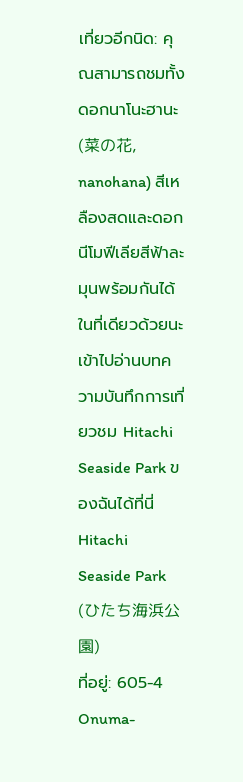เที่ยวอีกนิด: คุณสามารถชมทั้งดอกนาโนะฮานะ (菜の花, nanohana) สีเหลืองสดและดอกนีโมฟีเลียสีฟ้าละมุนพร้อมกันได้ในที่เดียวด้วยนะ เข้าไปอ่านบทความบันทึกการเที่ยวชม Hitachi Seaside Park ของฉันได้ที่นี่
Hitachi Seaside Park (ひたち海浜公園)
ที่อยู่: 605-4 Onuma-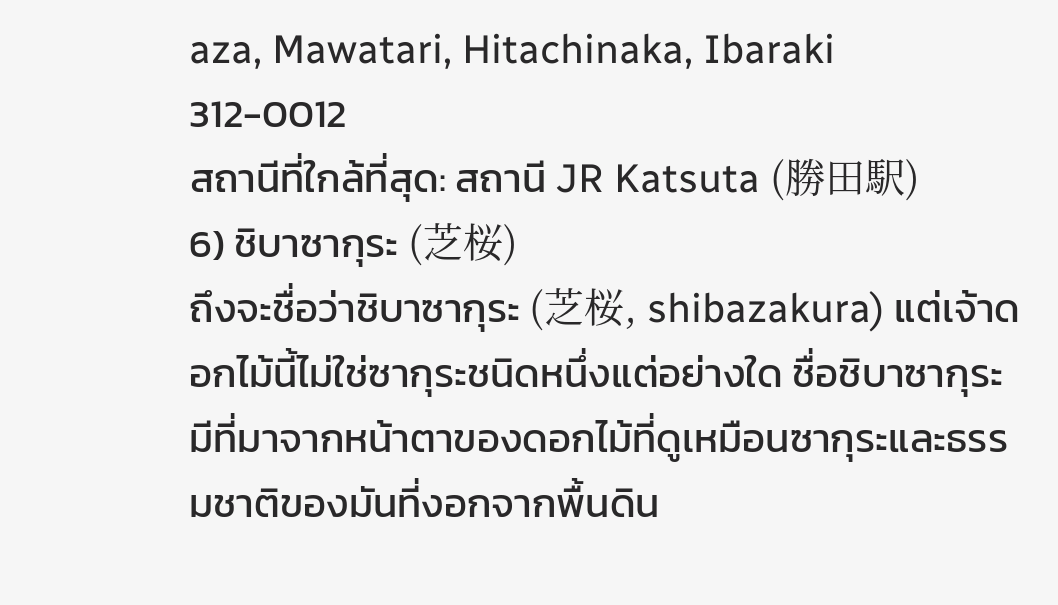aza, Mawatari, Hitachinaka, Ibaraki 312-0012
สถานีที่ใกล้ที่สุด: สถานี JR Katsuta (勝田駅)
6) ชิบาซากุระ (芝桜)
ถึงจะชื่อว่าชิบาซากุระ (芝桜, shibazakura) แต่เจ้าดอกไม้นี้ไม่ใช่ซากุระชนิดหนึ่งแต่อย่างใด ชื่อชิบาซากุระมีที่มาจากหน้าตาของดอกไม้ที่ดูเหมือนซากุระและธรรมชาติของมันที่งอกจากพื้นดิน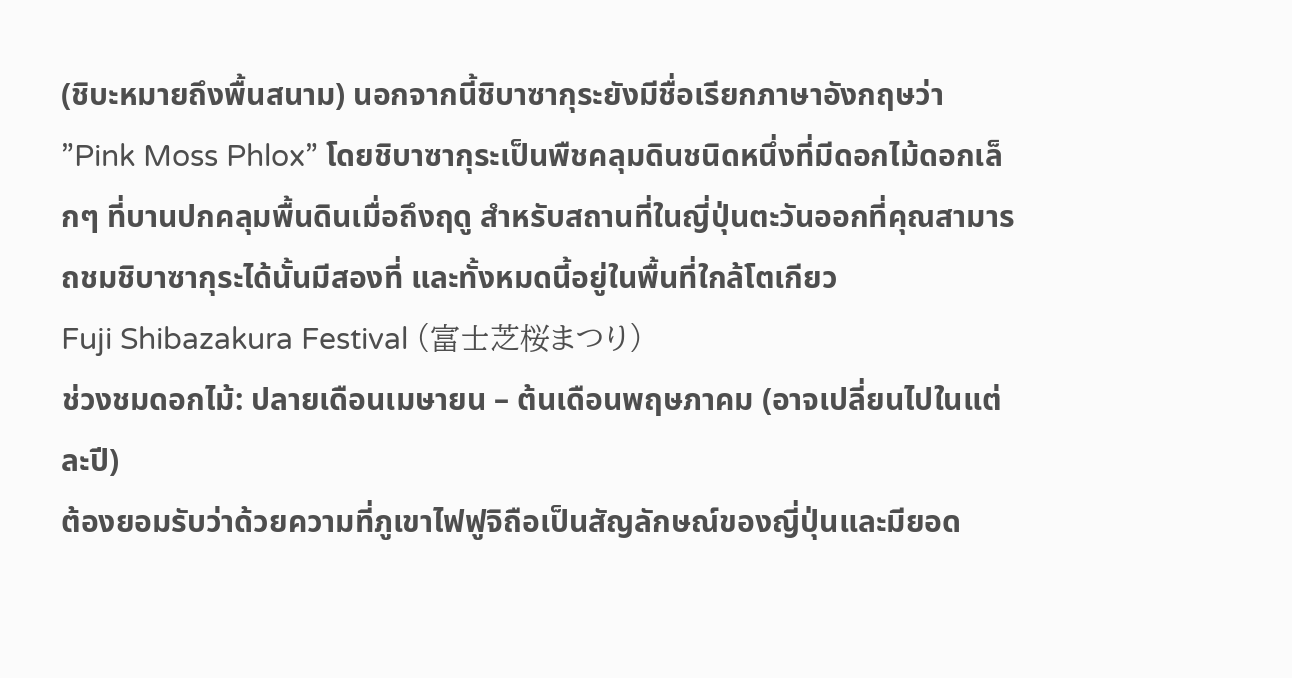(ชิบะหมายถึงพื้นสนาม) นอกจากนี้ชิบาซากุระยังมีชื่อเรียกภาษาอังกฤษว่า ”Pink Moss Phlox” โดยชิบาซากุระเป็นพืชคลุมดินชนิดหนึ่งที่มีดอกไม้ดอกเล็กๆ ที่บานปกคลุมพื้นดินเมื่อถึงฤดู สำหรับสถานที่ในญี่ปุ่นตะวันออกที่คุณสามารถชมชิบาซากุระได้นั้นมีสองที่ และทั้งหมดนี้อยู่ในพื้นที่ใกล้โตเกียว
Fuji Shibazakura Festival (富士芝桜まつり)
ช่วงชมดอกไม้: ปลายเดือนเมษายน – ต้นเดือนพฤษภาคม (อาจเปลี่ยนไปในแต่ละปี)
ต้องยอมรับว่าด้วยความที่ภูเขาไฟฟูจิถือเป็นสัญลักษณ์ของญี่ปุ่นและมียอด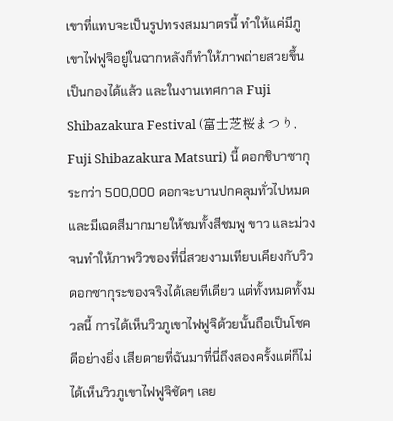เขาที่แทบจะเป็นรูปทรงสมมาตรนี้ ทำให้แค่มีภูเขาไฟฟูจิอยู่ในฉากหลังก็ทำให้ภาพถ่ายสวยขึ้นเป็นกองได้แล้ว และในงานเทศกาล Fuji Shibazakura Festival (富士芝桜まつり, Fuji Shibazakura Matsuri) นี้ ดอกชิบาซากุระกว่า 500,000 ดอกจะบานปกคลุมทั่วไปหมดและมีเฉดสีมากมายให้ชมทั้งสีชมพู ขาว และม่วง จนทำให้ภาพวิวของที่นี่สวยงามเทียบเคียงกับวิวดอกซากุระของจริงได้เลยทีเดียว แต่ทั้งหมดทั้งมวลนี้ การได้เห็นวิวภูเขาไฟฟูจิด้วยนั้นถือเป็นโชคดีอย่างยิ่ง เสียดายที่ฉันมาที่นี่ถึงสองครั้งแต่ก็ไม่ได้เห็นวิวภูเขาไฟฟูจิชัดๆ เลย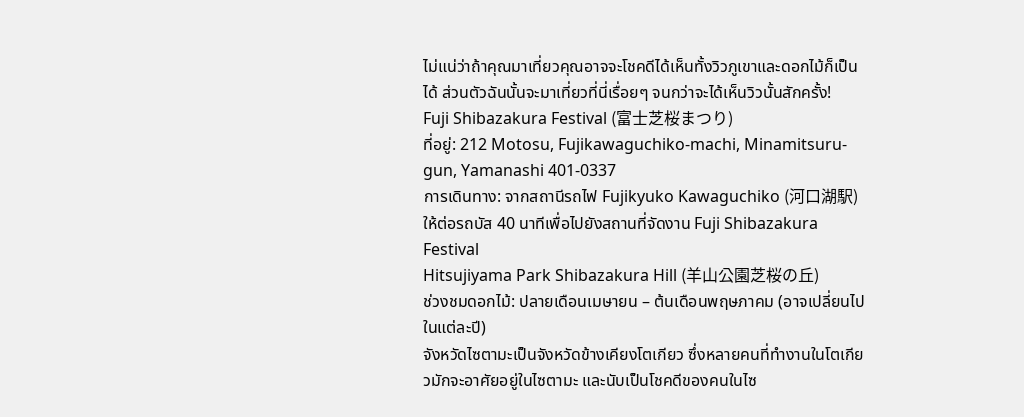ไม่แน่ว่าถ้าคุณมาเที่ยวคุณอาจจะโชคดีได้เห็นทั้งวิวภูเขาและดอกไม้ก็เป็นได้ ส่วนตัวฉันนั้นจะมาเที่ยวที่นี่เรื่อยๆ จนกว่าจะได้เห็นวิวนั้นสักครั้ง!
Fuji Shibazakura Festival (富士芝桜まつり)
ที่อยู่: 212 Motosu, Fujikawaguchiko-machi, Minamitsuru-gun, Yamanashi 401-0337
การเดินทาง: จากสถานีรถไฟ Fujikyuko Kawaguchiko (河口湖駅) ให้ต่อรถบัส 40 นาทีเพื่อไปยังสถานที่จัดงาน Fuji Shibazakura Festival
Hitsujiyama Park Shibazakura Hill (羊山公園芝桜の丘)
ช่วงชมดอกไม้: ปลายเดือนเมษายน – ต้นเดือนพฤษภาคม (อาจเปลี่ยนไปในแต่ละปี)
จังหวัดไซตามะเป็นจังหวัดข้างเคียงโตเกียว ซึ่งหลายคนที่ทำงานในโตเกียวมักจะอาศัยอยู่ในไซตามะ และนับเป็นโชคดีของคนในไซ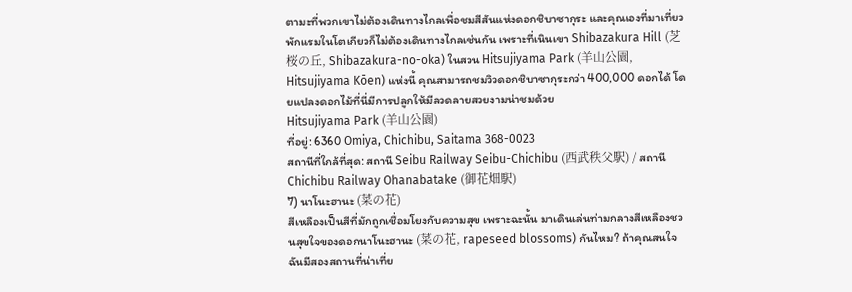ตามะที่พวกเขาไม่ต้องเดินทางไกลเพื่อชมสีสันแห่งดอกชิบาซากุระ และคุณเองที่มาเที่ยวพักแรมในโตเกียวก็ไม่ต้องเดินทางไกลเช่นกัน เพราะที่เนินเขา Shibazakura Hill (芝桜の丘, Shibazakura-no-oka) ในสวน Hitsujiyama Park (羊山公園, Hitsujiyama Kōen) แห่งนี้ คุณสามารถชมวิวดอกชิบาซากุระกว่า 400,000 ดอกได้ โดยแปลงดอกไม้ที่นี่มีการปลูกให้มีลวดลายสวยงามน่าชมด้วย
Hitsujiyama Park (羊山公園)
ที่อยู่: 6360 Omiya, Chichibu, Saitama 368-0023
สถานีที่ใกล้ที่สุด: สถานี Seibu Railway Seibu-Chichibu (西武秩父駅) / สถานี Chichibu Railway Ohanabatake (御花畑駅)
7) นาโนะฮานะ (菜の花)
สีเหลืองเป็นสีที่มักถูกเชื่อมโยงกับความสุข เพราะฉะนั้น มาเดินเล่นท่ามกลางสีเหลืองชวนสุขใจของดอกนาโนะฮานะ (菜の花, rapeseed blossoms) กันไหม? ถ้าคุณสนใจ ฉันมีสองสถานที่น่าเที่ย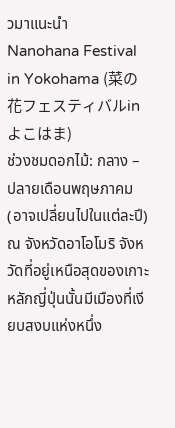วมาแนะนำ
Nanohana Festival in Yokohama (菜の花フェスティバルinよこはま)
ช่วงชมดอกไม้: กลาง – ปลายเดือนพฤษภาคม (อาจเปลี่ยนไปในแต่ละปี)
ณ จังหวัดอาโอโมริ จังหวัดที่อยู่เหนือสุดของเกาะหลักญี่ปุ่นนั้นมีเมืองที่เงียบสงบแห่งหนึ่ง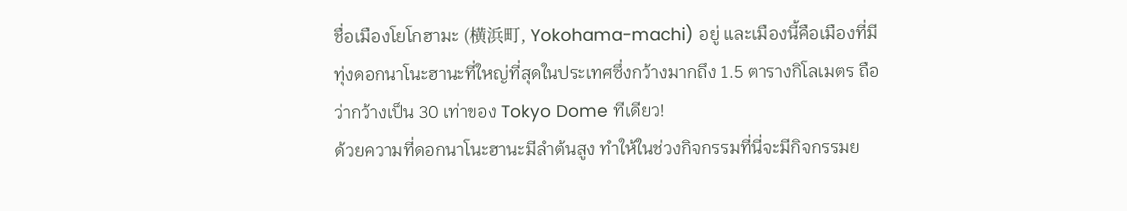ชื่อเมืองโยโกฮามะ (横浜町, Yokohama-machi) อยู่ และเมืองนี้คือเมืองที่มีทุ่งดอกนาโนะฮานะที่ใหญ่ที่สุดในประเทศซึ่งกว้างมากถึง 1.5 ตารางกิโลเมตร ถือว่ากว้างเป็น 30 เท่าของ Tokyo Dome ทีเดียว!
ด้วยความที่ดอกนาโนะฮานะมีลำต้นสูง ทำให้ในช่วงกิจกรรมที่นี่จะมีกิจกรรมย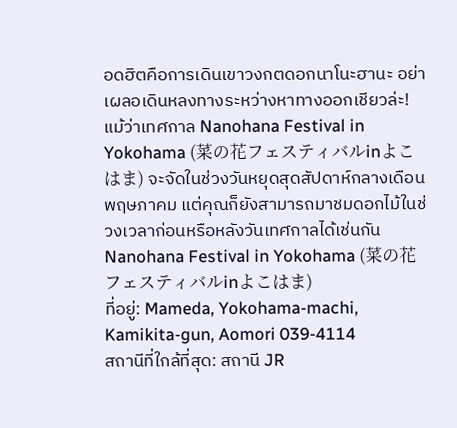อดฮิตคือการเดินเขาวงกตดอกนาโนะฮานะ อย่าเผลอเดินหลงทางระหว่างหาทางออกเชียวล่ะ! แม้ว่าเทศกาล Nanohana Festival in Yokohama (菜の花フェスティバルinよこはま) จะจัดในช่วงวันหยุดสุดสัปดาห์กลางเดือนพฤษภาคม แต่คุณก็ยังสามารถมาชมดอกไม้ในช่วงเวลาก่อนหรือหลังวันเทศกาลได้เช่นกัน
Nanohana Festival in Yokohama (菜の花フェスティバルinよこはま)
ที่อยู่: Mameda, Yokohama-machi, Kamikita-gun, Aomori 039-4114
สถานีที่ใกล้ที่สุด: สถานี JR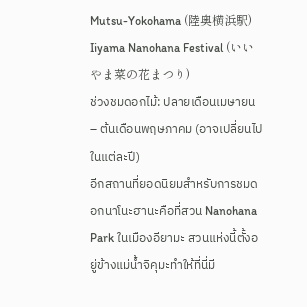Mutsu-Yokohama (陸奥横浜駅)
Iiyama Nanohana Festival (いいやま菜の花まつり)
ช่วงชมดอกไม้: ปลายเดือนเมษายน – ต้นเดือนพฤษภาคม (อาจเปลี่ยนไปในแต่ละปี)
อีกสถานที่ยอดนิยมสำหรับการชมดอกนาโนะฮานะคือที่สวน Nanohana Park ในเมืองอียามะ สวนแห่งนี้ตั้งอยู่ข้างแม่น้ำจิคุมะทำให้ที่นี่มี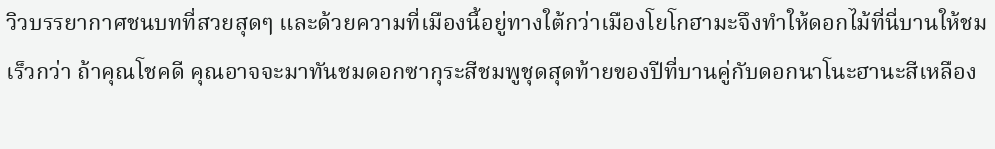วิวบรรยากาศชนบทที่สวยสุดๆ และด้วยความที่เมืองนี้อยู่ทางใต้กว่าเมืองโยโกฮามะจึงทำให้ดอกไม้ที่นี่บานให้ชมเร็วกว่า ถ้าคุณโชคดี คุณอาจจะมาทันชมดอกซากุระสีชมพูชุดสุดท้ายของปีที่บานคู่กับดอกนาโนะฮานะสีเหลือง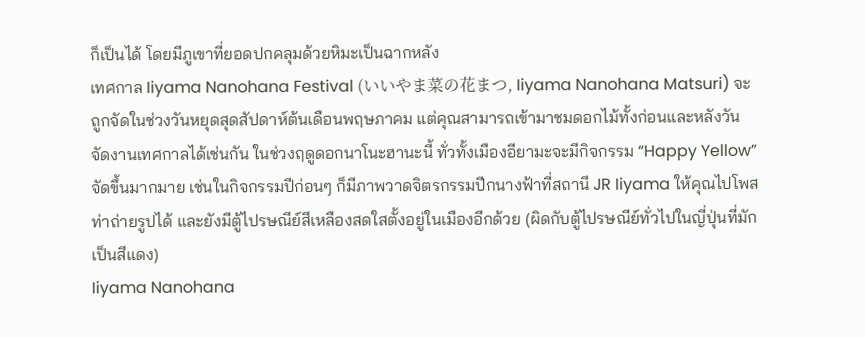ก็เป็นได้ โดยมีภูเขาที่ยอดปกคลุมด้วยหิมะเป็นฉากหลัง
เทศกาล Iiyama Nanohana Festival (いいやま菜の花まつ, Iiyama Nanohana Matsuri) จะถูกจัดในช่วงวันหยุดสุดสัปดาห์ต้นเดือนพฤษภาคม แต่คุณสามารถเข้ามาชมดอกไม้ทั้งก่อนและหลังวันจัดงานเทศกาลได้เช่นกัน ในช่วงฤดูดอกนาโนะฮานะนี้ ทั่วทั้งเมืองอียามะจะมีกิจกรรม “Happy Yellow” จัดขึ้นมากมาย เช่นในกิจกรรมปีก่อนๆ ก็มีภาพวาดจิตรกรรมปีกนางฟ้าที่สถานี JR Iiyama ให้คุณไปโพสท่าถ่ายรูปได้ และยังมีตู้ไปรษณีย์สีเหลืองสดใสตั้งอยู่ในเมืองอีกด้วย (ผิดกับตู้ไปรษณีย์ทั่วไปในญี่ปุ่นที่มักเป็นสีแดง)
Iiyama Nanohana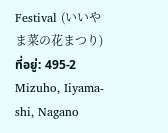Festival (いいやま菜の花まつり)
ที่อยู่: 495-2 Mizuho, Iiyama-shi, Nagano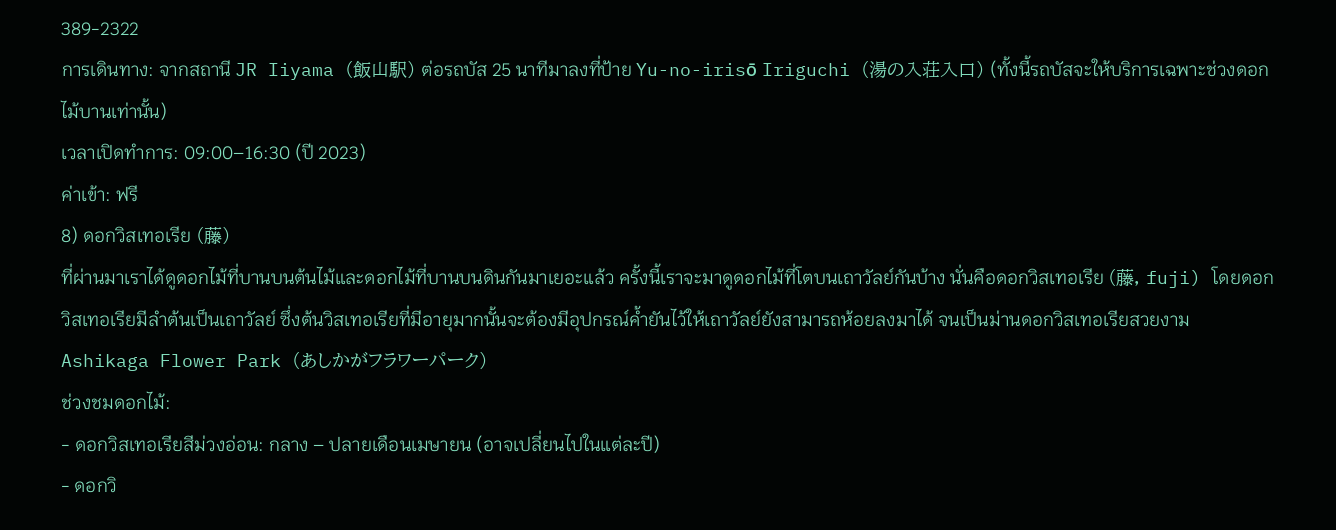389-2322
การเดินทาง: จากสถานี JR Iiyama (飯山駅) ต่อรถบัส 25 นาทีมาลงที่ป้าย Yu-no-irisо̄ Iriguchi (湯の入荘入口) (ทั้งนี้รถบัสจะให้บริการเฉพาะช่วงดอกไม้บานเท่านั้น)
เวลาเปิดทำการ: 09:00–16:30 (ปี 2023)
ค่าเข้า: ฟรี
8) ดอกวิสเทอเรีย (藤)
ที่ผ่านมาเราได้ดูดอกไม้ที่บานบนต้นไม้และดอกไม้ที่บานบนดินกันมาเยอะแล้ว ครั้งนี้เราจะมาดูดอกไม้ที่โตบนเถาวัลย์กันบ้าง นั่นคือดอกวิสเทอเรีย (藤, fuji) โดยดอกวิสเทอเรียมีลำต้นเป็นเถาวัลย์ ซึ่งต้นวิสเทอเรียที่มีอายุมากนั้นจะต้องมีอุปกรณ์ค้ำยันไว้ให้เถาวัลย์ยังสามารถห้อยลงมาได้ จนเป็นม่านดอกวิสเทอเรียสวยงาม
Ashikaga Flower Park (あしかがフラワーパーク)
ช่วงชมดอกไม้:
- ดอกวิสเทอเรียสีม่วงอ่อน: กลาง – ปลายเดือนเมษายน (อาจเปลี่ยนไปในแต่ละปี)
- ดอกวิ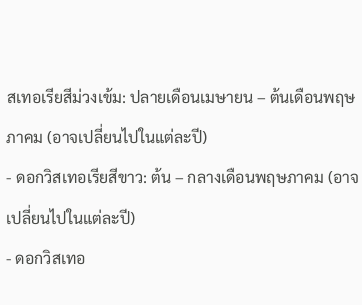สเทอเรียสีม่วงเข้ม: ปลายเดือนเมษายน – ต้นเดือนพฤษภาคม (อาจเปลี่ยนไปในแต่ละปี)
- ดอกวิสเทอเรียสีขาว: ต้น – กลางเดือนพฤษภาคม (อาจเปลี่ยนไปในแต่ละปี)
- ดอกวิสเทอ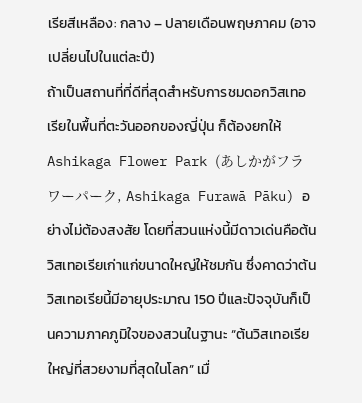เรียสีเหลือง: กลาง – ปลายเดือนพฤษภาคม (อาจเปลี่ยนไปในแต่ละปี)
ถ้าเป็นสถานที่ที่ดีที่สุดสำหรับการชมดอกวิสเทอเรียในพื้นที่ตะวันออกของญี่ปุ่น ก็ต้องยกให้ Ashikaga Flower Park (あしかがフラワーパーク, Ashikaga Furawā Pāku) อย่างไม่ต้องสงสัย โดยที่สวนแห่งนี้มีดาวเด่นคือต้นวิสเทอเรียเก่าแก่ขนาดใหญ่ให้ชมกัน ซึ่งคาดว่าต้นวิสเทอเรียนี้มีอายุประมาณ 150 ปีและปัจจุบันก็เป็นความภาคภูมิใจของสวนในฐานะ “ต้นวิสเทอเรียใหญ่ที่สวยงามที่สุดในโลก” เมื่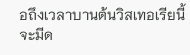อถึงเวลาบานต้นวิสเทอเรียนี้จะมีด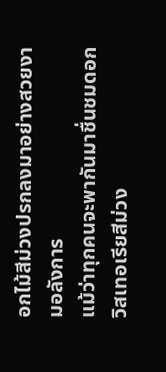อกไม้สีม่วงปรกลงมาอย่างสวยงามอลังการ
แม้ว่าทุกคนจะพากันมาชื่นชมดอกวิสเทอเรียสีม่วง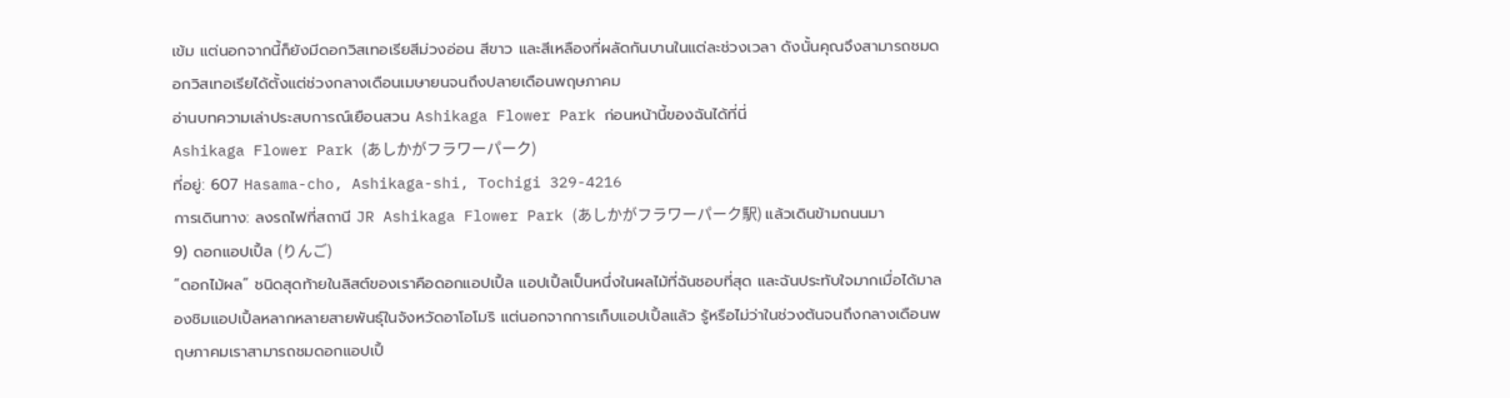เข้ม แต่นอกจากนี้ก็ยังมีดอกวิสเทอเรียสีม่วงอ่อน สีขาว และสีเหลืองที่ผลัดกันบานในแต่ละช่วงเวลา ดังนั้นคุณจึงสามารถชมดอกวิสเทอเรียได้ตั้งแต่ช่วงกลางเดือนเมษายนจนถึงปลายเดือนพฤษภาคม
อ่านบทความเล่าประสบการณ์เยือนสวน Ashikaga Flower Park ก่อนหน้านี้ของฉันได้ที่นี่
Ashikaga Flower Park (あしかがフラワーパーク)
ที่อยู่: 607 Hasama-cho, Ashikaga-shi, Tochigi 329-4216
การเดินทาง: ลงรถไฟที่สถานี JR Ashikaga Flower Park (あしかがフラワーパーク駅) แล้วเดินข้ามถนนมา
9) ดอกแอปเปิ้ล (りんご)
“ดอกไม้ผล” ชนิดสุดท้ายในลิสต์ของเราคือดอกแอปเปิ้ล แอปเปิ้ลเป็นหนึ่งในผลไม้ที่ฉันชอบที่สุด และฉันประทับใจมากเมื่อได้มาลองชิมแอปเปิ้ลหลากหลายสายพันธุ์ในจังหวัดอาโอโมริ แต่นอกจากการเก็บแอปเปิ้ลแล้ว รู้หรือไม่ว่าในช่วงต้นจนถึงกลางเดือนพฤษภาคมเราสามารถชมดอกแอปเปิ้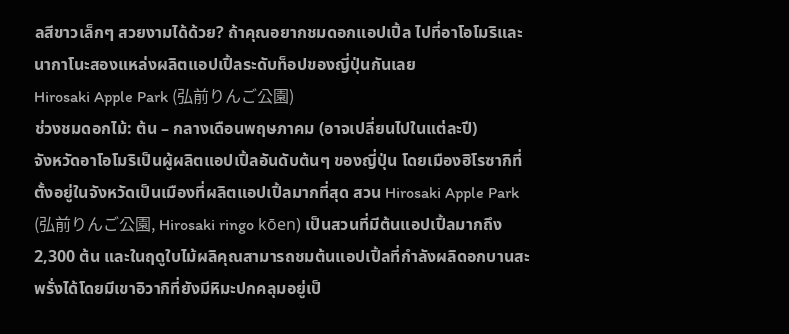ลสีขาวเล็กๆ สวยงามได้ด้วย? ถ้าคุณอยากชมดอกแอปเปิ้ล ไปที่อาโอโมริและนากาโนะสองแหล่งผลิตแอปเปิ้ลระดับท็อปของญี่ปุ่นกันเลย
Hirosaki Apple Park (弘前りんご公園)
ช่วงชมดอกไม้: ต้น – กลางเดือนพฤษภาคม (อาจเปลี่ยนไปในแต่ละปี)
จังหวัดอาโอโมริเป็นผู้ผลิตแอปเปิ้ลอันดับต้นๆ ของญี่ปุ่น โดยเมืองฮิโรซากิที่ตั้งอยู่ในจังหวัดเป็นเมืองที่ผลิตแอปเปิ้ลมากที่สุด สวน Hirosaki Apple Park (弘前りんご公園, Hirosaki ringo kōen) เป็นสวนที่มีต้นแอปเปิ้ลมากถึง 2,300 ต้น และในฤดูใบไม้ผลิคุณสามารถชมต้นแอปเปิ้ลที่กำลังผลิดอกบานสะพรั่งได้โดยมีเขาอิวากิที่ยังมีหิมะปกคลุมอยู่เป็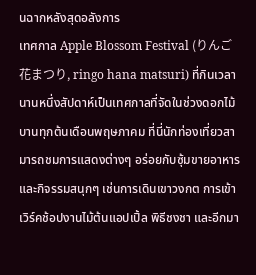นฉากหลังสุดอลังการ
เทศกาล Apple Blossom Festival (りんご花まつり, ringo hana matsuri) ที่กินเวลานานหนึ่งสัปดาห์เป็นเทศกาลที่จัดในช่วงดอกไม้บานทุกต้นเดือนพฤษภาคม ที่นี่นักท่องเที่ยวสามารถชมการแสดงต่างๆ อร่อยกับซุ้มขายอาหาร และกิจรรมสนุกๆ เช่นการเดินเขาวงกต การเข้าเวิร์คช้อปงานไม้ต้นแอปเปิ้ล พิธีชงชา และอีกมา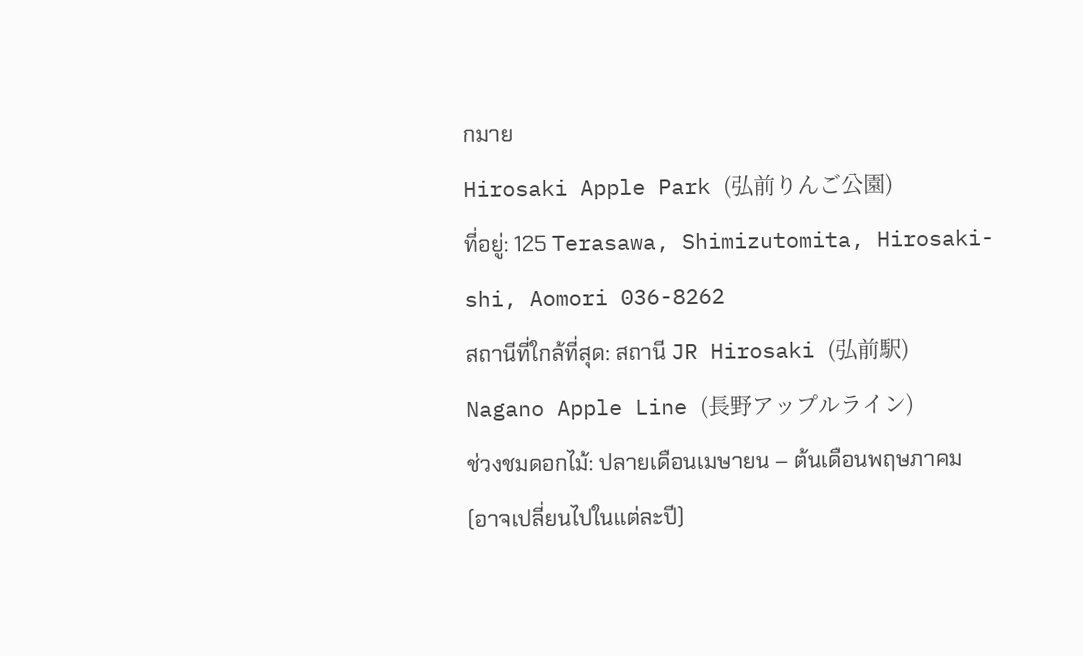กมาย
Hirosaki Apple Park (弘前りんご公園)
ที่อยู่: 125 Terasawa, Shimizutomita, Hirosaki-shi, Aomori 036-8262
สถานีที่ใกล้ที่สุด: สถานี JR Hirosaki (弘前駅)
Nagano Apple Line (長野アップルライン)
ช่วงชมดอกไม้: ปลายเดือนเมษายน – ต้นเดือนพฤษภาคม (อาจเปลี่ยนไปในแต่ละปี)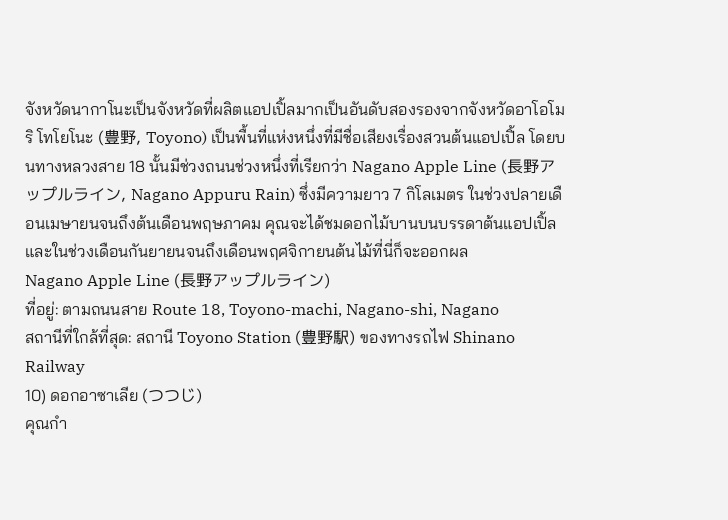จังหวัดนากาโนะเป็นจังหวัดที่ผลิตแอปเปิ้ลมากเป็นอันดับสองรองจากจังหวัดอาโอโมริ โทโยโนะ (豊野, Toyono) เป็นพื้นที่แห่งหนึ่งที่มีชื่อเสียงเรื่องสวนต้นแอปเปิ้ล โดยบนทางหลวงสาย 18 นั้นมีช่วงถนนช่วงหนึ่งที่เรียกว่า Nagano Apple Line (長野アップルライン, Nagano Appuru Rain) ซึ่งมีความยาว 7 กิโลเมตร ในช่วงปลายเดือนเมษายนจนถึงต้นเดือนพฤษภาคม คุณจะได้ชมดอกไม้บานบนบรรดาต้นแอปเปิ้ล และในช่วงเดือนกันยายนจนถึงเดือนพฤศจิกายนต้นไม้ที่นี่ก็จะออกผล
Nagano Apple Line (長野アップルライン)
ที่อยู่: ตามถนนสาย Route 18, Toyono-machi, Nagano-shi, Nagano
สถานีที่ใกล้ที่สุด: สถานี Toyono Station (豊野駅) ของทางรถไฟ Shinano Railway
10) ดอกอาซาเลีย (つつじ)
คุณกำ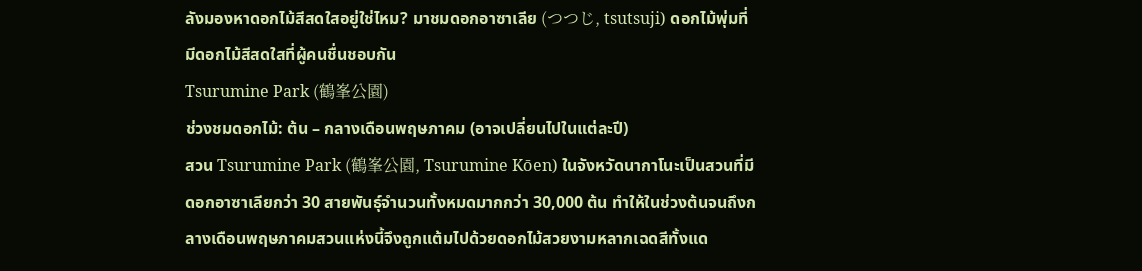ลังมองหาดอกไม้สีสดใสอยู่ใช่ไหม? มาชมดอกอาซาเลีย (つつじ, tsutsuji) ดอกไม้พุ่มที่มีดอกไม้สีสดใสที่ผู้คนชื่นชอบกัน
Tsurumine Park (鶴峯公園)
ช่วงชมดอกไม้: ต้น – กลางเดือนพฤษภาคม (อาจเปลี่ยนไปในแต่ละปี)
สวน Tsurumine Park (鶴峯公園, Tsurumine Kо̄en) ในจังหวัดนากาโนะเป็นสวนที่มีดอกอาซาเลียกว่า 30 สายพันธุ์จำนวนทั้งหมดมากกว่า 30,000 ต้น ทำให้ในช่วงต้นจนถึงกลางเดือนพฤษภาคมสวนแห่งนี้จึงถูกแต้มไปด้วยดอกไม้สวยงามหลากเฉดสีทั้งแด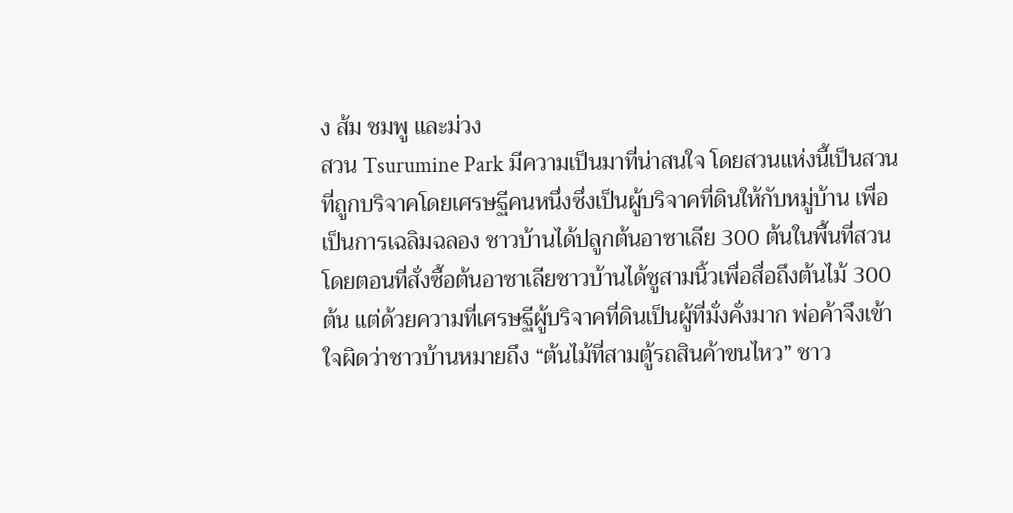ง ส้ม ชมพู และม่วง
สวน Tsurumine Park มีความเป็นมาที่น่าสนใจ โดยสวนแห่งนี้เป็นสวนที่ถูกบริจาคโดยเศรษฐีคนหนึ่งซึ่งเป็นผู้บริจาคที่ดินให้กับหมู่บ้าน เพื่อเป็นการเฉลิมฉลอง ชาวบ้านได้ปลูกต้นอาซาเลีย 300 ต้นในพื้นที่สวน โดยตอนที่สั่งซื้อต้นอาซาเลียชาวบ้านได้ชูสามนิ้วเพื่อสื่อถึงต้นไม้ 300 ต้น แต่ด้วยความที่เศรษฐีผู้บริจาคที่ดินเป็นผู้ที่มั่งคั่งมาก พ่อค้าจึงเข้าใจผิดว่าชาวบ้านหมายถึง “ต้นไม้ที่สามตู้รถสินค้าขนไหว” ชาว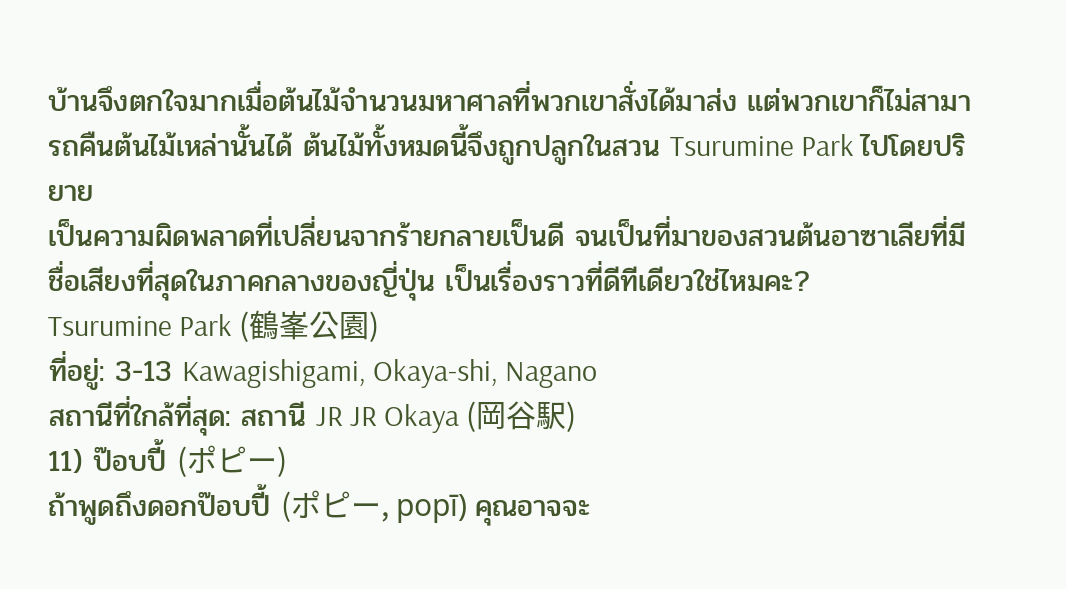บ้านจึงตกใจมากเมื่อต้นไม้จำนวนมหาศาลที่พวกเขาสั่งได้มาส่ง แต่พวกเขาก็ไม่สามารถคืนต้นไม้เหล่านั้นได้ ต้นไม้ทั้งหมดนี้จึงถูกปลูกในสวน Tsurumine Park ไปโดยปริยาย
เป็นความผิดพลาดที่เปลี่ยนจากร้ายกลายเป็นดี จนเป็นที่มาของสวนต้นอาซาเลียที่มีชื่อเสียงที่สุดในภาคกลางของญี่ปุ่น เป็นเรื่องราวที่ดีทีเดียวใช่ไหมคะ?
Tsurumine Park (鶴峯公園)
ที่อยู่: 3-13 Kawagishigami, Okaya-shi, Nagano
สถานีที่ใกล้ที่สุด: สถานี JR JR Okaya (岡谷駅)
11) ป๊อบปี้ (ポピー)
ถ้าพูดถึงดอกป๊อบปี้ (ポピー, popī) คุณอาจจะ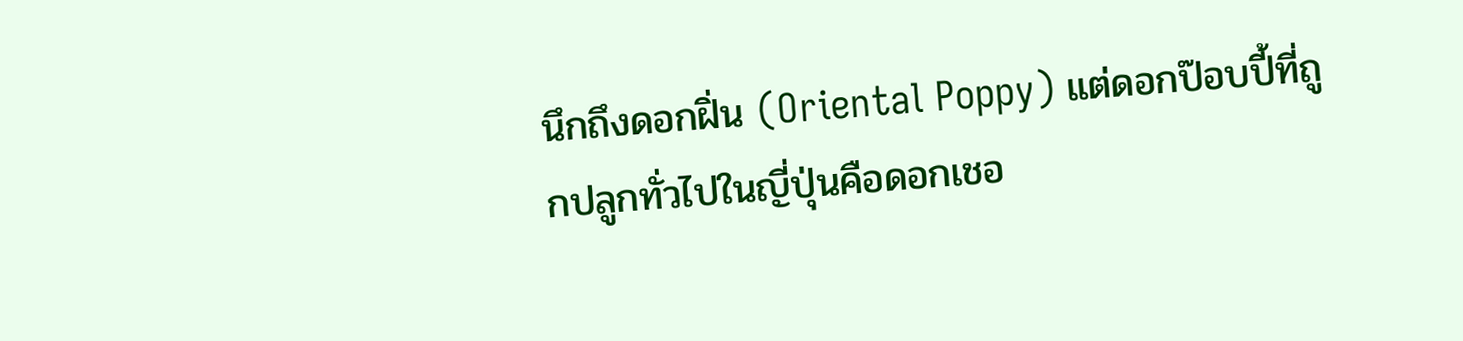นึกถึงดอกฝิ่น (Oriental Poppy) แต่ดอกป๊อบปี้ที่ถูกปลูกทั่วไปในญี่ปุ่นคือดอกเชอ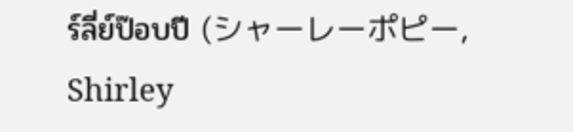ร์ลี่ย์ป๊อบปี (シャーレーポピー, Shirley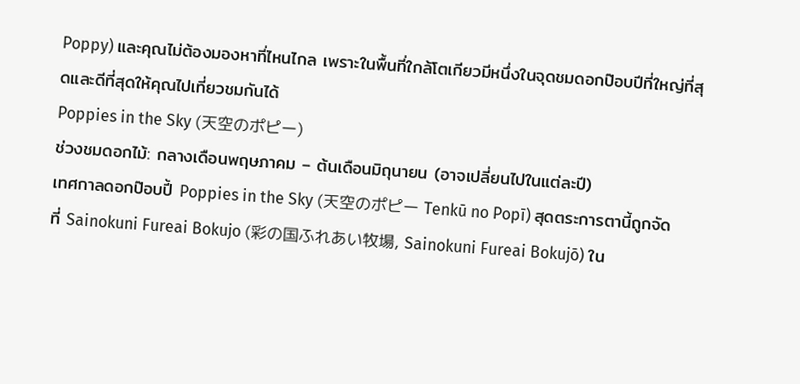Poppy) และคุณไม่ต้องมองหาที่ไหนไกล เพราะในพื้นที่ใกล้โตเกียวมีหนึ่งในจุดชมดอกป๊อบปีที่ใหญ่ที่สุดและดีที่สุดให้คุณไปเที่ยวชมกันได้
Poppies in the Sky (天空のポピー)
ช่วงชมดอกไม้: กลางเดือนพฤษภาคม – ต้นเดือนมิถุนายน (อาจเปลี่ยนไปในแต่ละปี)
เทศกาลดอกป๊อบปี้ Poppies in the Sky (天空のポピー Tenkū no Popī) สุดตระการตานี้ถูกจัดที่ Sainokuni Fureai Bokujo (彩の国ふれあい牧場, Sainokuni Fureai Bokujо̄) ใน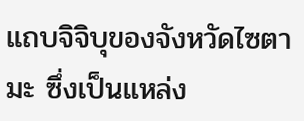แถบจิจิบุของจังหวัดไซตามะ ซึ่งเป็นแหล่ง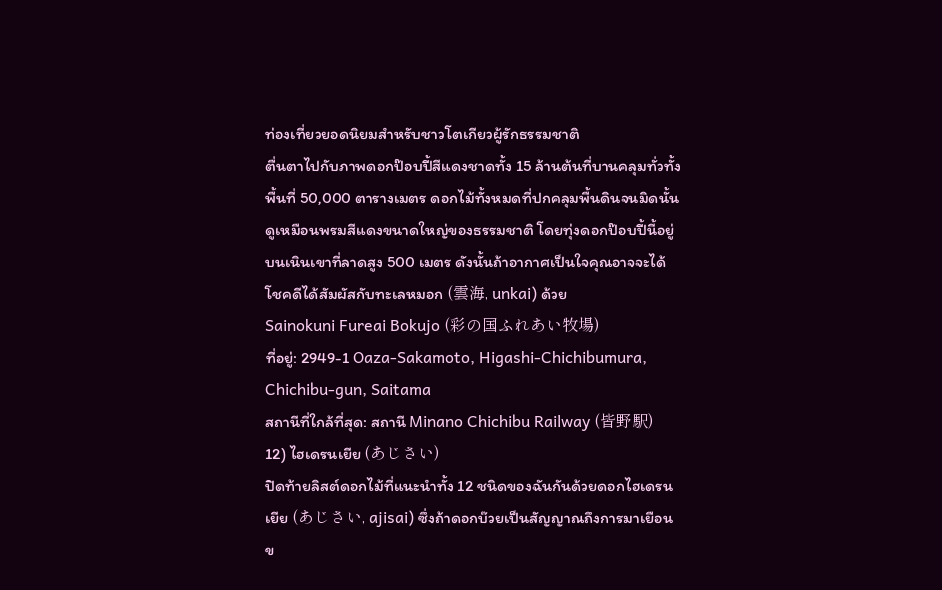ท่องเที่ยวยอดนิยมสำหรับชาวโตเกียวผู้รักธรรมชาติ
ตื่นตาไปกับภาพดอกป๊อบปี้สีแดงชาดทั้ง 15 ล้านต้นที่บานคลุมทั่วทั้งพื้นที่ 50,000 ตารางเมตร ดอกไม้ทั้งหมดที่ปกคลุมพื้นดินจนมิดนั้นดูเหมือนพรมสีแดงขนาดใหญ่ของธรรมชาติ โดยทุ่งดอกป๊อบปี้นี้อยู่บนเนินเขาที่ลาดสูง 500 เมตร ดังนั้นถ้าอากาศเป็นใจคุณอาจจะได้โชคดีได้สัมผัสกับทะเลหมอก (雲海, unkai) ด้วย
Sainokuni Fureai Bokujo (彩の国ふれあい牧場)
ที่อยู่: 2949-1 Oaza-Sakamoto, Higashi-Chichibumura, Chichibu-gun, Saitama
สถานีที่ใกล้ที่สุด: สถานี Minano Chichibu Railway (皆野駅)
12) ไฮเดรนเยีย (あじさい)
ปิดท้ายลิสต์ดอกไม้ที่แนะนำทั้ง 12 ชนิดของฉันกันด้วยดอกไฮเดรนเยีย (あじさい, ajisai) ซึ่งถ้าดอกบ๊วยเป็นสัญญาณถึงการมาเยือนข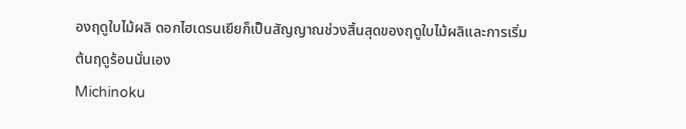องฤดูใบไม้ผลิ ดอกไฮเดรนเยียก็เป็นสัญญาณช่วงสิ้นสุดของฤดูใบไม้ผลิและการเริ่มต้นฤดูร้อนนั่นเอง
Michinoku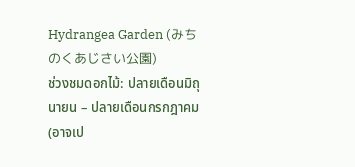Hydrangea Garden (みちのくあじさい公園)
ช่วงชมดอกไม้: ปลายเดือนมิถุนายน – ปลายเดือนกรกฎาคม (อาจเป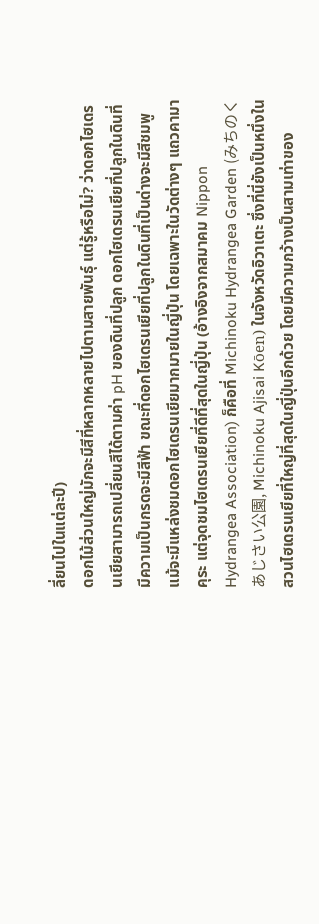ลี่ยนไปในแต่ละปี)
ดอกไม้ส่วนใหญ่มักจะมีสีที่หลากหลายไปตามสายพันธุ์ แต่รู้หรือไม่? ว่าดอกไฮเดรนเยียสามารถเปลี่ยนสีได้ตามค่า pH ของดินที่ปลูก ดอกไฮเดรนเยียที่ปลูกในดินที่มีความเป็นกรดจะมีสีฟ้า ขณะที่ดอกไฮเดรนเยียที่ปลูกในดินที่เป็นด่างจะมีสีชมพู
แม้จะมีแหล่งชมดอกไฮเดรนเยียมากมายในญี่ปุ่น โดยเฉพาะในวัดต่างๆ แถวคามาคุระ แต่จุดชมไฮเดรนเยียที่ดีที่สุดในญี่ปุ่น (อ้างอิงจากสมาคม Nippon Hydrangea Association) ก็คือที่ Michinoku Hydrangea Garden (みちのくあじさい公園, Michinoku Ajisai Kо̄en) ในจังหวัดอิวาเตะ ซึ่งที่นี่ยังเป็นหนึ่งในสวนไฮเดรนเยียที่ใหญ่ที่สุดในญี่ปุ่นอีกด้วย โดยมีความกว้างเป็นสามเท่าของ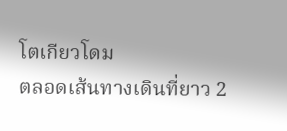โตเกียวโดม
ตลอดเส้นทางเดินที่ยาว 2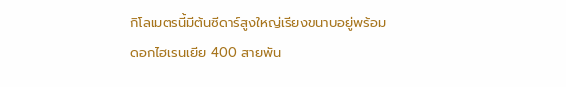กิโลเมตรนี้มีต้นซีดาร์สูงใหญ่เรียงขนาบอยู่พร้อมดอกไฮเรนเยีย 400 สายพัน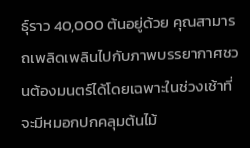ธุ์ราว 40,000 ต้นอยู่ด้วย คุณสามารถเพลิดเพลินไปกับภาพบรรยากาศชวนต้องมนตร์ได้โดยเฉพาะในช่วงเช้าที่จะมีหมอกปกคลุมต้นไม้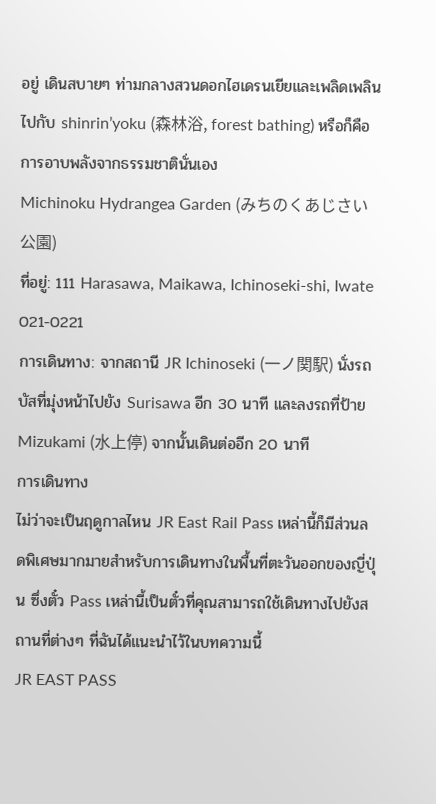อยู่ เดินสบายๆ ท่ามกลางสวนดอกไฮเดรนเยียและเพลิดเพลินไปกับ shinrin’yoku (森林浴, forest bathing) หรือก็คือการอาบพลังจากธรรมชาตินั่นเอง
Michinoku Hydrangea Garden (みちのくあじさい公園)
ที่อยู่: 111 Harasawa, Maikawa, Ichinoseki-shi, Iwate 021-0221
การเดินทาง: จากสถานี JR Ichinoseki (一ノ関駅) นั่งรถบัสที่มุ่งหน้าไปยัง Surisawa อีก 30 นาที และลงรถที่ป้าย Mizukami (水上停) จากนั้นเดินต่ออีก 20 นาที
การเดินทาง
ไม่ว่าจะเป็นฤดูกาลไหน JR East Rail Pass เหล่านี้ก็มีส่วนลดพิเศษมากมายสำหรับการเดินทางในพื้นที่ตะวันออกของญี่ปุ่น ซึ่งตั๋ว Pass เหล่านี้เป็นตั๋วที่คุณสามารถใช้เดินทางไปยังสถานที่ต่างๆ ที่ฉันได้แนะนำไว้ในบทความนี้
JR EAST PASS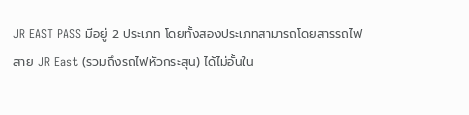JR EAST PASS มีอยู่ 2 ประเภท โดยทั้งสองประเภทสามารถโดยสารรถไฟสาย JR East (รวมถึงรถไฟหัวกระสุน) ได้ไม่อั้นใน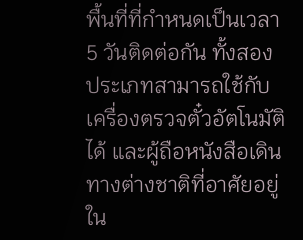พื้นที่ที่กำหนดเป็นเวลา 5 วันติดต่อกัน ทั้งสองประเภทสามารถใช้กับเครื่องตรวจตั๋วอัตโนมัติได้ และผู้ถือหนังสือเดินทางต่างชาติที่อาศัยอยู่ใน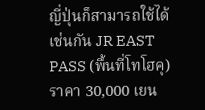ญี่ปุ่นก็สามารถใช้ได้เช่นกัน JR EAST PASS (พื้นที่โทโฮคุ) ราคา 30,000 เยน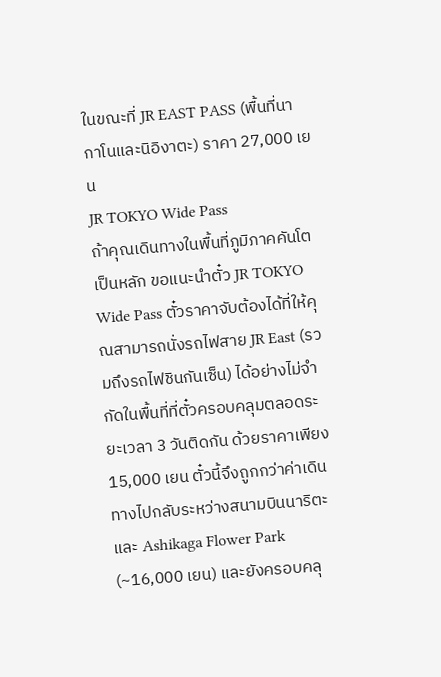ในขณะที่ JR EAST PASS (พื้นที่นากาโนและนิอิงาตะ) ราคา 27,000 เยน
JR TOKYO Wide Pass
ถ้าคุณเดินทางในพื้นที่ภูมิภาคคันโตเป็นหลัก ขอแนะนำตั๋ว JR TOKYO Wide Pass ตั๋วราคาจับต้องได้ที่ให้คุณสามารถนั่งรถไฟสาย JR East (รวมถึงรถไฟชินกันเซ็น) ได้อย่างไม่จำกัดในพื้นที่ที่ตั๋วครอบคลุมตลอดระยะเวลา 3 วันติดกัน ด้วยราคาเพียง 15,000 เยน ตั๋วนี้จึงถูกกว่าค่าเดินทางไปกลับระหว่างสนามบินนาริตะและ Ashikaga Flower Park (~16,000 เยน) และยังครอบคลุ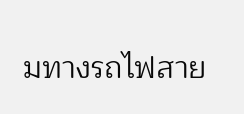มทางรถไฟสาย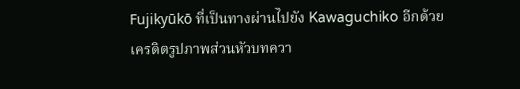Fujikyūkō ที่เป็นทางผ่านไปยัง Kawaguchiko อีกด้วย
เครดิตรูปภาพส่วนหัวบทควา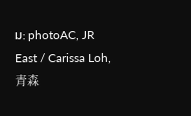ม: photoAC, JR East / Carissa Loh, 青森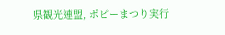県観光連盟, ポピーまつり実行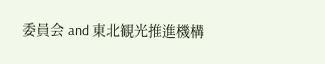委員会 and 東北観光推進機構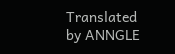Translated by ANNGLE